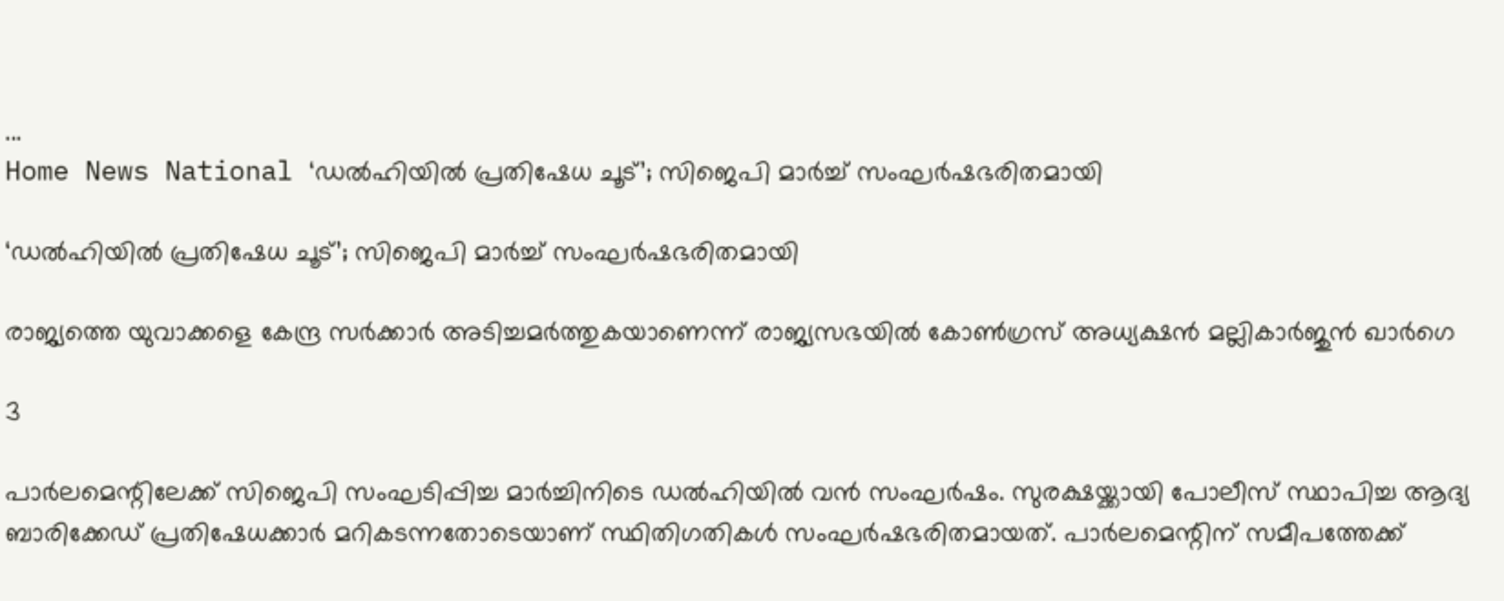...
Home News National ‘ഡൽഹിയിൽ പ്രതിഷേധ ചൂട്’; സിജെപി മാർച്ച് സംഘർഷഭരിതമായി

‘ഡൽഹിയിൽ പ്രതിഷേധ ചൂട്’; സിജെപി മാർച്ച് സംഘർഷഭരിതമായി

രാജ്യത്തെ യുവാക്കളെ കേന്ദ്ര സർക്കാർ അടിച്ചമർത്തുകയാണെന്ന് രാജ്യസഭയിൽ കോൺഗ്രസ് അധ്യക്ഷൻ മല്ലികാർജുൻ ഖാർഗെ

3

പാർലമെന്റിലേക്ക് സിജെപി സംഘടിപ്പിച്ച മാർച്ചിനിടെ ഡൽഹിയിൽ വൻ സംഘർഷം. സുരക്ഷയ്ക്കായി പോലീസ് സ്ഥാപിച്ച ആദ്യ ബാരിക്കേഡ് പ്രതിഷേധക്കാർ മറികടന്നതോടെയാണ് സ്ഥിതിഗതികൾ സംഘർഷഭരിതമായത്. പാർലമെന്റിന് സമീപത്തേക്ക്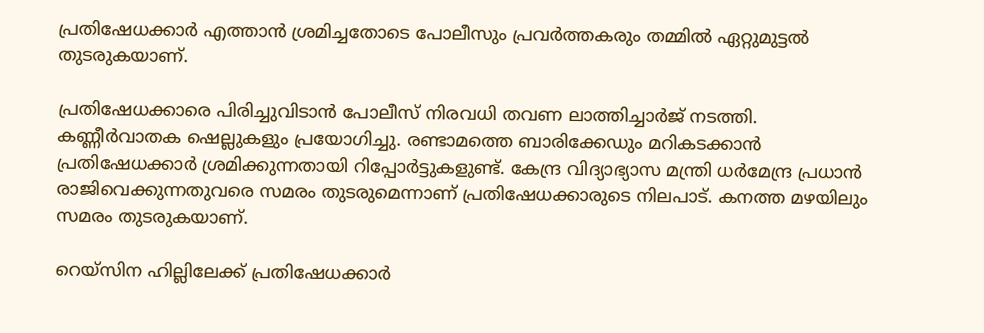പ്രതിഷേധക്കാർ എത്താൻ ശ്രമിച്ചതോടെ പോലീസും പ്രവർത്തകരും തമ്മിൽ ഏറ്റുമുട്ടൽ തുടരുകയാണ്.

പ്രതിഷേധക്കാരെ പിരിച്ചുവിടാൻ പോലീസ് നിരവധി തവണ ലാത്തിച്ചാർജ് നടത്തി. കണ്ണീർവാതക ഷെല്ലുകളും പ്രയോഗിച്ചു. രണ്ടാമത്തെ ബാരിക്കേഡും മറികടക്കാൻ പ്രതിഷേധക്കാർ ശ്രമിക്കുന്നതായി റിപ്പോർട്ടുകളുണ്ട്. കേന്ദ്ര വിദ്യാഭ്യാസ മന്ത്രി ധർമേന്ദ്ര പ്രധാൻ രാജിവെക്കുന്നതുവരെ സമരം തുടരുമെന്നാണ് പ്രതിഷേധക്കാരുടെ നിലപാട്. കനത്ത മഴയിലും സമരം തുടരുകയാണ്.

റെയ്‌സിന ഹില്ലിലേക്ക് പ്രതിഷേധക്കാർ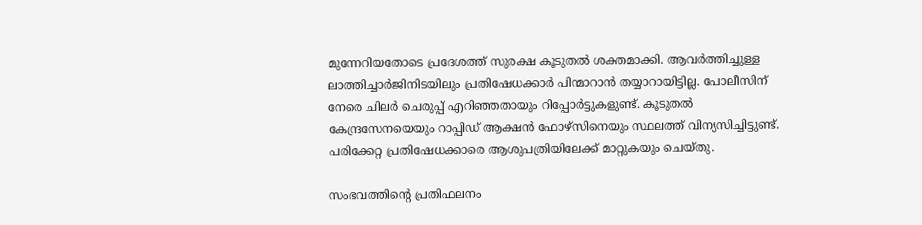മുന്നേറിയതോടെ പ്രദേശത്ത് സുരക്ഷ കൂടുതൽ ശക്തമാക്കി. ആവർത്തിച്ചുള്ള ലാത്തിച്ചാർജിനിടയിലും പ്രതിഷേധക്കാർ പിന്മാറാൻ തയ്യാറായിട്ടില്ല. പോലീസിന് നേരെ ചിലർ ചെരുപ്പ് എറിഞ്ഞതായും റിപ്പോർട്ടുകളുണ്ട്. കൂടുതൽ കേന്ദ്രസേനയെയും റാപ്പിഡ് ആക്ഷൻ ഫോഴ്‌സിനെയും സ്ഥലത്ത് വിന്യസിച്ചിട്ടുണ്ട്. പരിക്കേറ്റ പ്രതിഷേധക്കാരെ ആശുപത്രിയിലേക്ക് മാറ്റുകയും ചെയ്തു.

സംഭവത്തിന്റെ പ്രതിഫലനം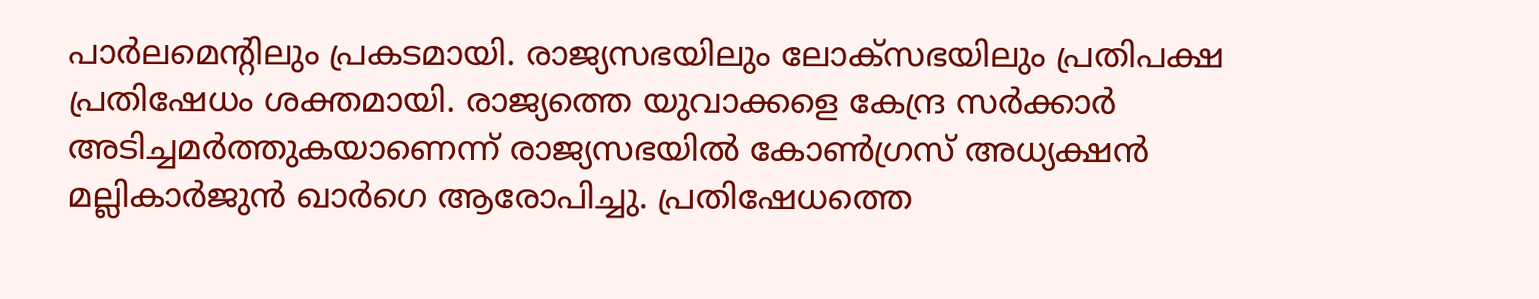പാർലമെന്റിലും പ്രകടമായി. രാജ്യസഭയിലും ലോക്‌സഭയിലും പ്രതിപക്ഷ പ്രതിഷേധം ശക്തമായി. രാജ്യത്തെ യുവാക്കളെ കേന്ദ്ര സർക്കാർ അടിച്ചമർത്തുകയാണെന്ന് രാജ്യസഭയിൽ കോൺഗ്രസ് അധ്യക്ഷൻ മല്ലികാർജുൻ ഖാർഗെ ആരോപിച്ചു. പ്രതിഷേധത്തെ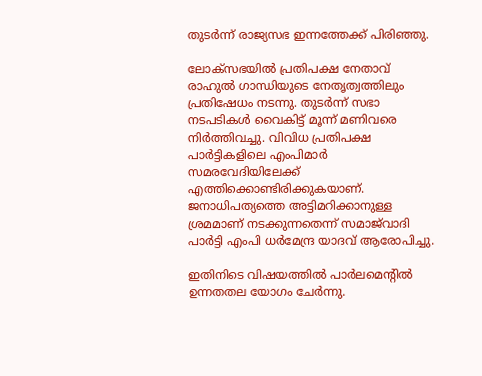തുടർന്ന് രാജ്യസഭ ഇന്നത്തേക്ക് പിരിഞ്ഞു.

ലോക്‌സഭയിൽ പ്രതിപക്ഷ നേതാവ് രാഹുൽ ഗാന്ധിയുടെ നേതൃത്വത്തിലും പ്രതിഷേധം നടന്നു. തുടർന്ന് സഭാ നടപടികൾ വൈകിട്ട് മൂന്ന് മണിവരെ നിർത്തിവച്ചു. വിവിധ പ്രതിപക്ഷ പാർട്ടികളിലെ എംപിമാർ സമരവേദിയിലേക്ക് എത്തിക്കൊണ്ടിരിക്കുകയാണ്. ജനാധിപത്യത്തെ അട്ടിമറിക്കാനുള്ള ശ്രമമാണ് നടക്കുന്നതെന്ന് സമാജ്‌വാദി പാർട്ടി എംപി ധർമേന്ദ്ര യാദവ് ആരോപിച്ചു.

ഇതിനിടെ വിഷയത്തിൽ പാർലമെന്റിൽ ഉന്നതതല യോഗം ചേർന്നു.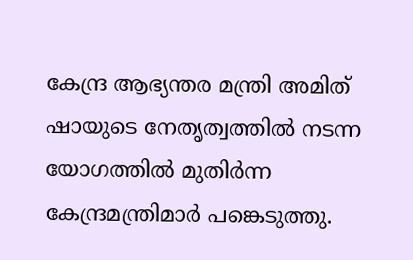കേന്ദ്ര ആഭ്യന്തര മന്ത്രി അമിത് ഷായുടെ നേതൃത്വത്തിൽ നടന്ന യോഗത്തിൽ മുതിർന്ന കേന്ദ്രമന്ത്രിമാർ പങ്കെടുത്തു.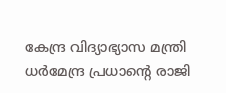കേന്ദ്ര വിദ്യാഭ്യാസ മന്ത്രി ധർമേന്ദ്ര പ്രധാന്റെ രാജി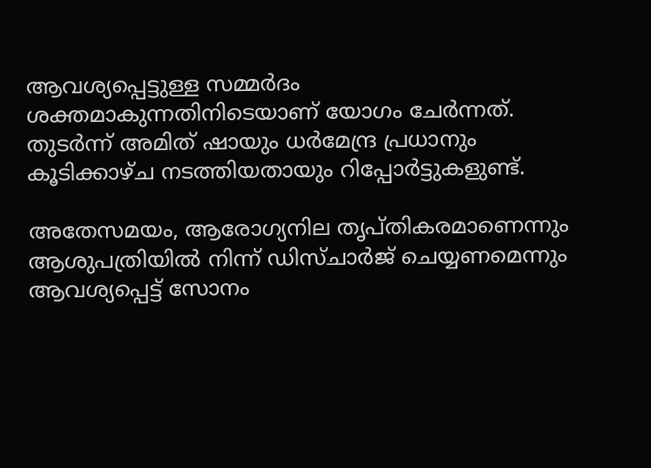ആവശ്യപ്പെട്ടുള്ള സമ്മർദം ശക്തമാകുന്നതിനിടെയാണ് യോഗം ചേർന്നത്. തുടർന്ന് അമിത് ഷായും ധർമേന്ദ്ര പ്രധാനും കൂടിക്കാഴ്ച നടത്തിയതായും റിപ്പോർട്ടുകളുണ്ട്.

അതേസമയം, ആരോഗ്യനില തൃപ്തികരമാണെന്നും ആശുപത്രിയിൽ നിന്ന് ഡിസ്ചാർജ് ചെയ്യണമെന്നും ആവശ്യപ്പെട്ട് സോനം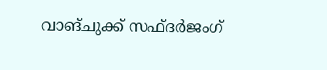വാങ്ചുക്ക് സഫ്ദർജംഗ്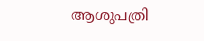ആശുപത്രി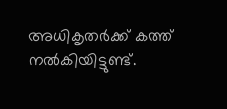അധികൃതർക്ക് കത്ത് നൽകിയിട്ടുണ്ട്.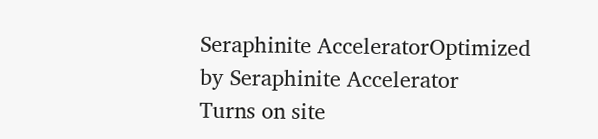Seraphinite AcceleratorOptimized by Seraphinite Accelerator
Turns on site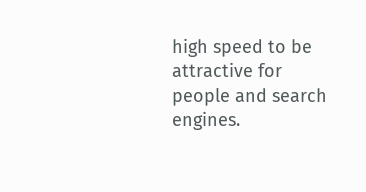high speed to be attractive for people and search engines.